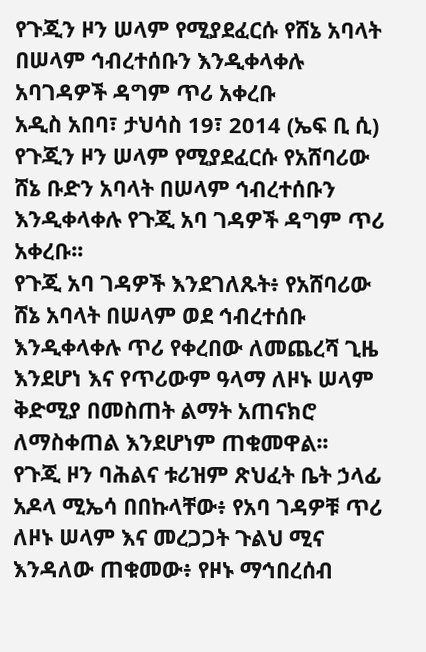የጉጂን ዞን ሠላም የሚያደፈርሱ የሸኔ አባላት በሠላም ኅብረተሰቡን እንዲቀላቀሉ አባገዳዎች ዳግም ጥሪ አቀረቡ
አዲስ አበባ፣ ታህሳስ 19፣ 2014 (ኤፍ ቢ ሲ) የጉጂን ዞን ሠላም የሚያደፈርሱ የአሸባሪው ሸኔ ቡድን አባላት በሠላም ኅብረተሰቡን እንዲቀላቀሉ የጉጂ አባ ገዳዎች ዳግም ጥሪ አቀረቡ፡፡
የጉጂ አባ ገዳዎች እንደገለጹት፥ የአሸባሪው ሸኔ አባላት በሠላም ወደ ኅብረተሰቡ እንዲቀላቀሉ ጥሪ የቀረበው ለመጨረሻ ጊዜ እንደሆነ እና የጥሪውም ዓላማ ለዞኑ ሠላም ቅድሚያ በመስጠት ልማት አጠናክሮ ለማስቀጠል እንደሆነም ጠቁመዋል፡፡
የጉጂ ዞን ባሕልና ቱሪዝም ጽህፈት ቤት ኃላፊ አዶላ ሚኤሳ በበኩላቸው፥ የአባ ገዳዎቹ ጥሪ ለዞኑ ሠላም እና መረጋጋት ጉልህ ሚና እንዳለው ጠቁመው፥ የዞኑ ማኅበረሰብ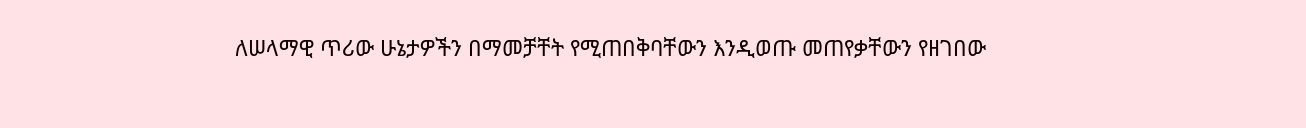ለሠላማዊ ጥሪው ሁኔታዎችን በማመቻቸት የሚጠበቅባቸውን እንዲወጡ መጠየቃቸውን የዘገበው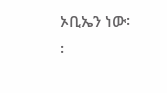ኦቢኤን ነው፡፡